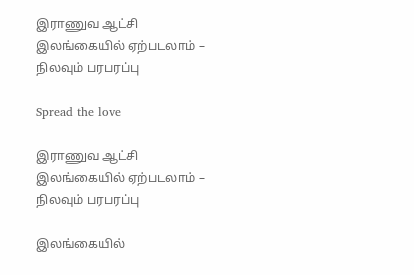இராணுவ ஆட்சி இலங்கையில் ஏற்படலாம் – நிலவும் பரபரப்பு

Spread the love

இராணுவ ஆட்சி இலங்கையில் ஏற்படலாம் – நிலவும் பரபரப்பு

இலங்கையில்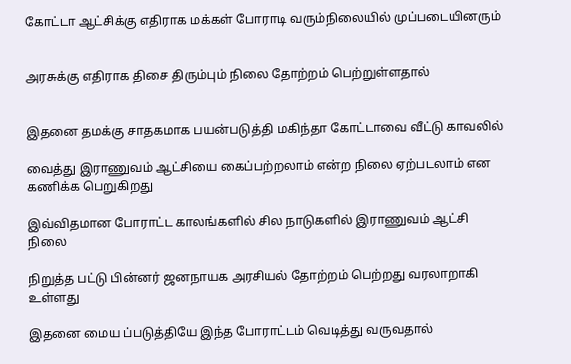கோட்டா ஆட்சிக்கு எதிராக மக்கள் போராடி வரும்நிலையில் முப்படையினரும்


அரசுக்கு எதிராக திசை திரும்பும் நிலை தோற்றம் பெற்றுள்ளதால்


இதனை தமக்கு சாதகமாக பயன்படுத்தி மகிந்தா கோட்டாவை வீட்டு காவலில்

வைத்து இராணுவம் ஆட்சியை கைப்பற்றலாம் என்ற நிலை ஏற்படலாம் என கணிக்க பெறுகிறது

இவ்விதமான போராட்ட காலங்களில் சில நாடுகளில் இராணுவம் ஆட்சி நிலை

நிறுத்த பட்டு பின்னர் ஜனநாயக அரசியல் தோற்றம் பெற்றது வரலாறாகி உள்ளது

இதனை மைய ப்படுத்தியே இந்த போராட்டம் வெடித்து வருவதால்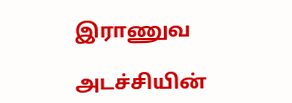இராணுவ

அடச்சியின்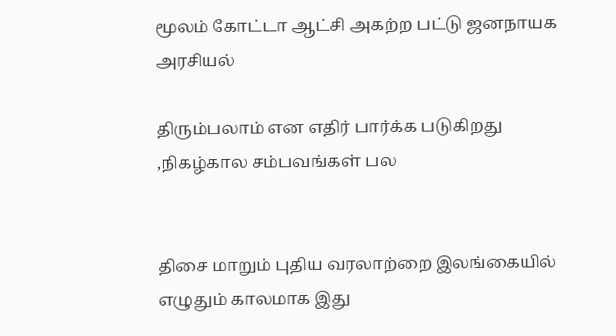மூலம் கோட்டா ஆட்சி அகற்ற பட்டு ஜனநாயக அரசியல்

திரும்பலாம் என எதிர் பார்க்க படுகிறது ,நிகழ்கால சம்பவங்கள் பல


திசை மாறும் புதிய வரலாற்றை இலங்கையில் எழுதும் காலமாக இது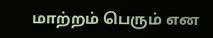மாற்றம் பெரும் என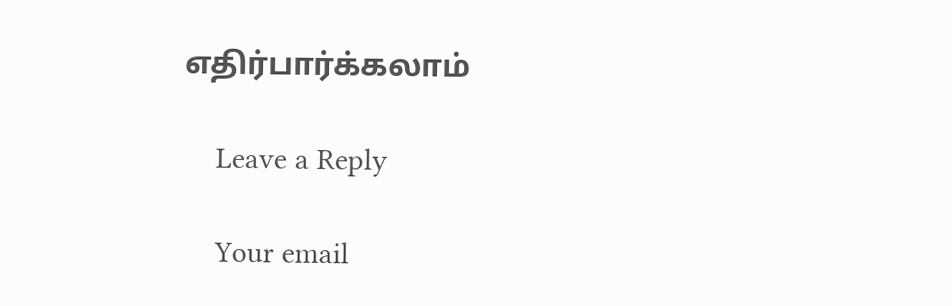எதிர்பார்க்கலாம்

    Leave a Reply

    Your email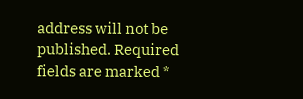address will not be published. Required fields are marked *